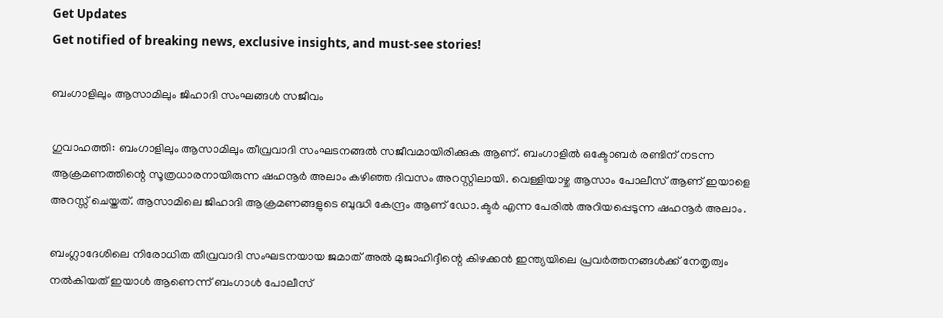Get Updates
Get notified of breaking news, exclusive insights, and must-see stories!

ബംഗാളിലും ആസാമിലും ജിഹാദി സംഘങ്ങള്‍ സജീവം

ഗുവാഹത്തി: ബംഗാളിലും ആസാമിലും തീവ്രവാദി സംഘടനങ്ങല്‍ സജീവമായിരിക്കുക ആണ്. ബംഗാളില്‍ ഒക്ടോബര്‍ രണ്ടിന് നടന്ന ആക്രമണത്തിന്റെ സൂത്രധാരനായിരുന്ന ഷഹനൂര്‍ അലാം കഴിഞ്ഞ ദിവസം അറസ്റ്റിലായി. വെള്ളിയാഴ്ച ആസാം പോലീസ് ആണ് ഇയാളെ അറസ്സ് ചെയ്തത്. ആസാമിലെ ജിഹാദി ആക്രമണങ്ങളുടെ ബുദ്ധി കേന്ദ്രം ആണ് ഡോ.ക്ടര്‍ എന്ന പേരില്‍ അറിയപ്പെടുന്ന ഷഹനൂര്‍ അലാം.

ബംഗ്ലാദേശിലെ നിരോധിത തീവ്രവാദി സംഘടനയായ ജമാത് അല്‍ മുജാഹിദ്ദീന്റെ കിഴക്കന്‍ ഇന്ത്യയിലെ പ്രവര്‍ത്തനങ്ങള്‍ക്ക് നേതൃത്വം നല്‍കിയത് ഇയാള്‍ ആണെന്ന് ബംഗാള്‍ പോലീസ്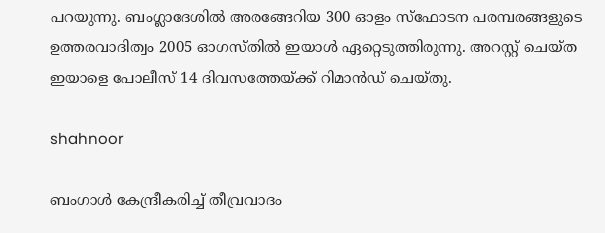പറയുന്നു. ബംഗ്ലാദേശില്‍ അരങ്ങേറിയ 300 ഓളം സ്‌ഫോടന പരമ്പരങ്ങളുടെ ഉത്തരവാദിത്വം 2005 ഓഗസ്തില്‍ ഇയാള്‍ ഏറ്റെടുത്തിരുന്നു. അറസ്റ്റ് ചെയ്ത ഇയാളെ പോലീസ് 14 ദിവസത്തേയ്ക്ക് റിമാന്‍ഡ് ചെയ്തു.

shahnoor

ബംഗാള്‍ കേന്ദ്രീകരിച്ച് തീവ്രവാദം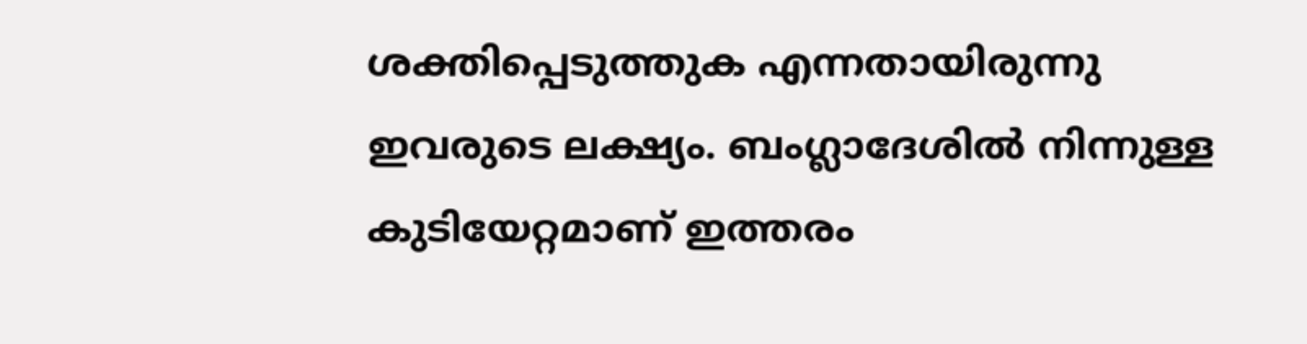ശക്തിപ്പെടുത്തുക എന്നതായിരുന്നു ഇവരുടെ ലക്ഷ്യം. ബംഗ്ലാദേശില്‍ നിന്നുള്ള കുടിയേറ്റമാണ് ഇത്തരം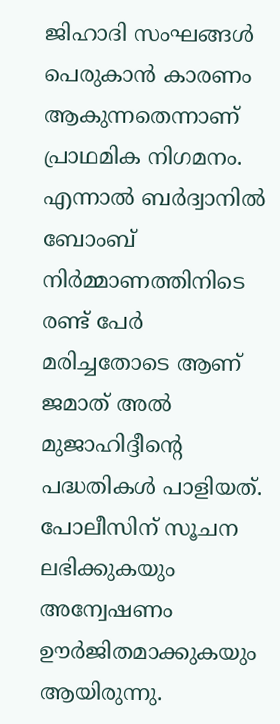ജിഹാദി സംഘങ്ങള്‍ പെരുകാന്‍ കാരണം ആകുന്നതെന്നാണ് പ്രാഥമിക നിഗമനം. എന്നാല്‍ ബര്‍ദ്വാനില്‍ ബോംബ് നിര്‍മ്മാണത്തിനിടെ രണ്ട് പേര്‍ മരിച്ചതോടെ ആണ് ജമാത് അല്‍ മുജാഹിദ്ദീന്റെ പദ്ധതികള്‍ പാളിയത്. പോലീസിന് സൂചന ലഭിക്കുകയും അന്വേഷണം ഊര്‍ജിതമാക്കുകയും ആയിരുന്നു.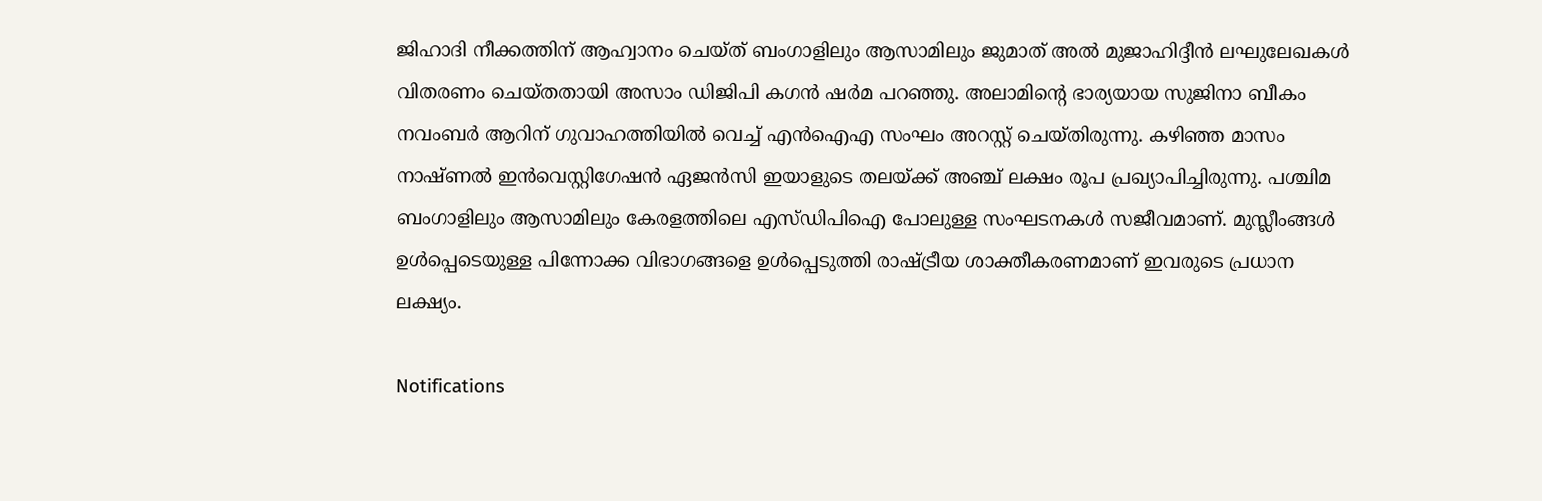ജിഹാദി നീക്കത്തിന് ആഹ്വാനം ചെയ്ത് ബംഗാളിലും ആസാമിലും ജുമാത് അല്‍ മുജാഹിദ്ദീന്‍ ലഘുലേഖകള്‍ വിതരണം ചെയ്തതായി അസാം ഡിജിപി കഗന്‍ ഷര്‍മ പറഞ്ഞു. അലാമിന്റെ ഭാര്യയായ സുജിനാ ബീകം നവംബര്‍ ആറിന് ഗുവാഹത്തിയില്‍ വെച്ച് എന്‍ഐഎ സംഘം അറസ്റ്റ് ചെയ്തിരുന്നു. കഴിഞ്ഞ മാസം നാഷ്ണല്‍ ഇന്‍വെസ്റ്റിഗേഷന്‍ ഏജന്‍സി ഇയാളുടെ തലയ്ക്ക് അഞ്ച് ലക്ഷം രൂപ പ്രഖ്യാപിച്ചിരുന്നു. പശ്ചിമ ബംഗാളിലും ആസാമിലും കേരളത്തിലെ എസ്ഡിപിഐ പോലുള്ള സംഘടനകള്‍ സജീവമാണ്. മുസ്ലീംങ്ങള്‍ ഉള്‍പ്പെടെയുള്ള പിന്നോക്ക വിഭാഗങ്ങളെ ഉള്‍പ്പെടുത്തി രാഷ്ട്രീയ ശാക്തീകരണമാണ് ഇവരുടെ പ്രധാന ലക്ഷ്യം.

Notifications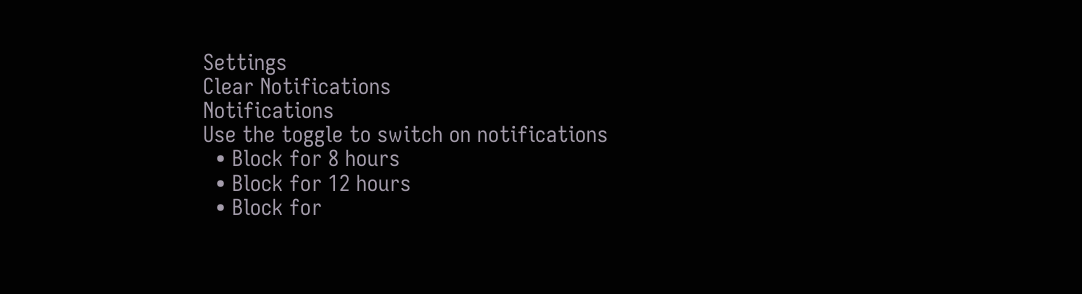Settings
Clear Notifications
Notifications
Use the toggle to switch on notifications
  • Block for 8 hours
  • Block for 12 hours
  • Block for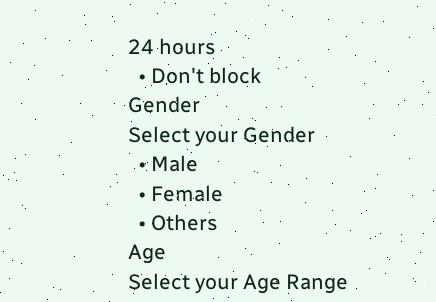24 hours
  • Don't block
Gender
Select your Gender
  • Male
  • Female
  • Others
Age
Select your Age Range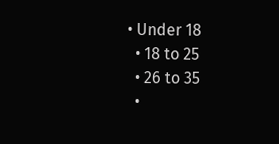• Under 18
  • 18 to 25
  • 26 to 35
  •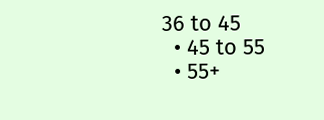36 to 45
  • 45 to 55
  • 55+